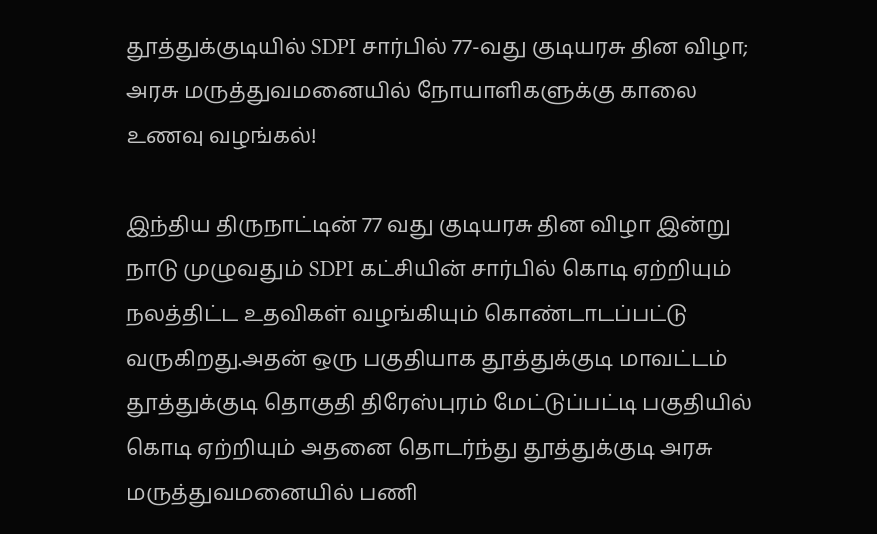தூத்துக்குடியில் SDPI சார்பில் 77-வது குடியரசு தின விழா; அரசு மருத்துவமனையில் நோயாளிகளுக்கு காலை உணவு வழங்கல்!

இந்திய திருநாட்டின் 77 வது குடியரசு தின விழா இன்று நாடு முழுவதும் SDPI கட்சியின் சார்பில் கொடி ஏற்றியும் நலத்திட்ட உதவிகள் வழங்கியும் கொண்டாடப்பட்டு வருகிறது.அதன் ஒரு பகுதியாக தூத்துக்குடி மாவட்டம் தூத்துக்குடி தொகுதி திரேஸ்புரம் மேட்டுப்பட்டி பகுதியில் கொடி ஏற்றியும் அதனை தொடர்ந்து தூத்துக்குடி அரசு மருத்துவமனையில் பணி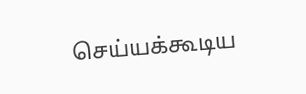செய்யக்கூடிய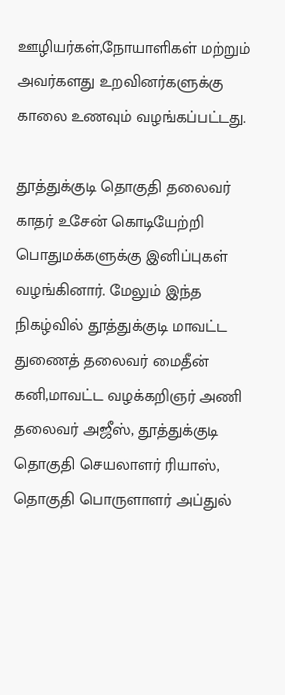ஊழியர்கள்,நோயாளிகள் மற்றும் அவர்களது உறவினர்களுக்கு காலை உணவும் வழங்கப்பட்டது.

தூத்துக்குடி தொகுதி தலைவர் காதர் உசேன் கொடியேற்றி பொதுமக்களுக்கு இனிப்புகள் வழங்கினார். மேலும் இந்த நிகழ்வில் தூத்துக்குடி மாவட்ட துணைத் தலைவர் மைதீன் கனி,மாவட்ட வழக்கறிஞர் அணி தலைவர் அஜீஸ், தூத்துக்குடி தொகுதி செயலாளர் ரியாஸ், தொகுதி பொருளாளர் அப்துல்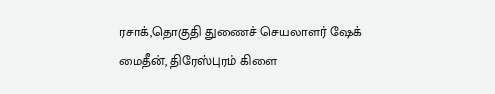ரசாக்,தொகுதி துணைச் செயலாளர் ஷேக் மைதீன், திரேஸ்புரம் கிளை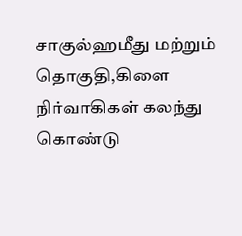சாகுல்ஹமீது மற்றும் தொகுதி,கிளை நிர்வாகிகள் கலந்து கொண்டு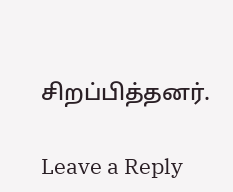சிறப்பித்தனர்.

Leave a Reply